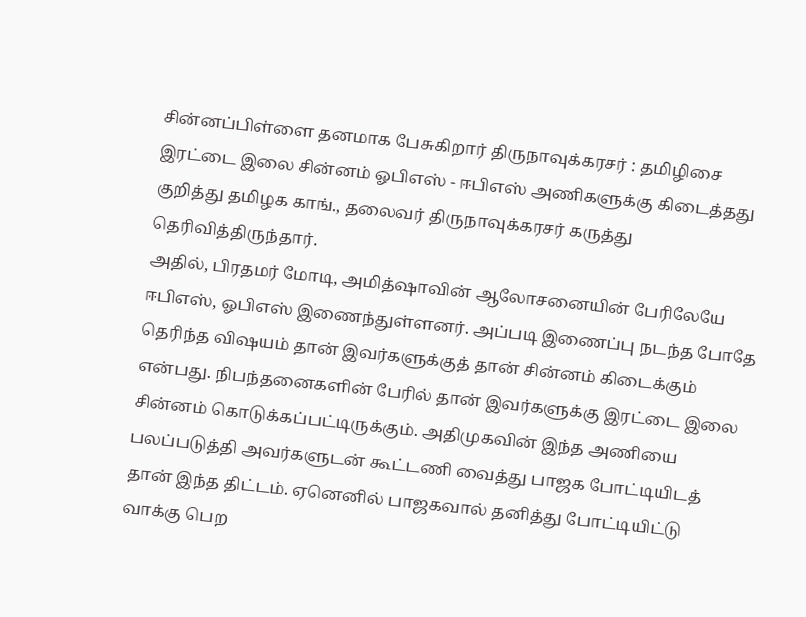சின்னப்பிள்ளை தனமாக பேசுகிறார் திருநாவுக்கரசர் : தமிழிசை
இரட்டை இலை சின்னம் ஓபிஎஸ் - ஈபிஎஸ் அணிகளுக்கு கிடைத்தது குறித்து தமிழக காங்., தலைவர் திருநாவுக்கரசர் கருத்து தெரிவித்திருந்தார்.
அதில், பிரதமர் மோடி, அமித்ஷாவின் ஆலோசனையின் பேரிலேயே ஈபிஎஸ், ஓபிஎஸ் இணைந்துள்ளனர். அப்படி இணைப்பு நடந்த போதே தெரிந்த விஷயம் தான் இவர்களுக்குத் தான் சின்னம் கிடைக்கும் என்பது. நிபந்தனைகளின் பேரில் தான் இவர்களுக்கு இரட்டை இலை சின்னம் கொடுக்கப்பட்டிருக்கும். அதிமுகவின் இந்த அணியை பலப்படுத்தி அவர்களுடன் கூட்டணி வைத்து பாஜக போட்டியிடத் தான் இந்த திட்டம். ஏனெனில் பாஜகவால் தனித்து போட்டியிட்டு வாக்கு பெற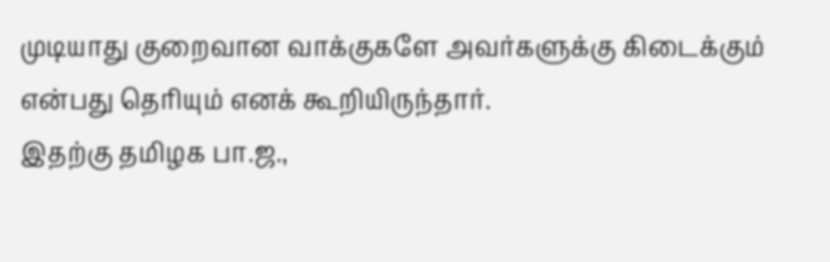முடியாது குறைவான வாக்குகளே அவர்களுக்கு கிடைக்கும் என்பது தெரியும் எனக் கூறியிருந்தார்.
இதற்கு தமிழக பா.ஜ.,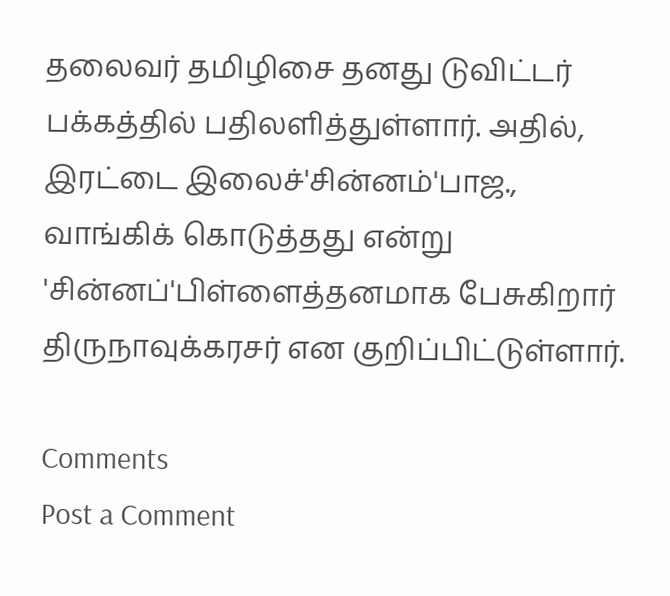தலைவர் தமிழிசை தனது டுவிட்டர் பக்கத்தில் பதிலளித்துள்ளார். அதில், இரட்டை இலைச்'சின்னம்'பாஜ., வாங்கிக் கொடுத்தது என்று 'சின்னப்'பிள்ளைத்தனமாக பேசுகிறார் திருநாவுக்கரசர் என குறிப்பிட்டுள்ளார்.

Comments
Post a Comment